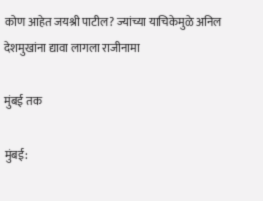कोण आहेत जयश्री पाटील? ज्यांच्या याचिकेमुळे अनिल देशमुखांना द्यावा लागला राजीनामा

मुंबई तक

मुंबई: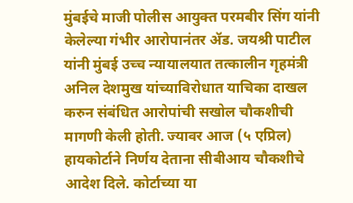मुंबईचे माजी पोलीस आयुक्त परमबीर सिंग यांनी केलेल्या गंभीर आरोपानंतर ॲड. जयश्री पाटील यांनी मुंबई उच्च न्यायालयात तत्कालीन गृहमंत्री अनिल देशमुख यांच्याविरोधात याचिका दाखल करुन संबंधित आरोपांची सखोल चौकशीची मागणी केली होती. ज्यावर आज (५ एप्रिल) हायकोर्टाने निर्णय देताना सीबीआय चौकशीचे आदेश दिले. कोर्टाच्या या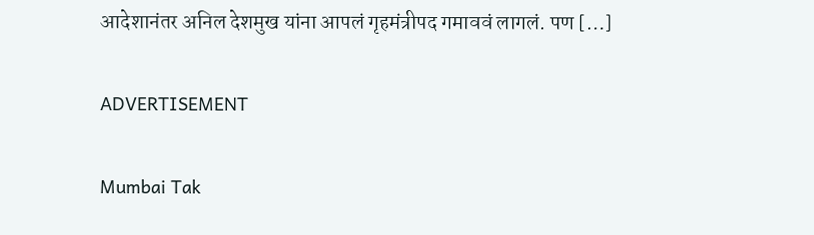आदेशानंतर अनिल देशमुख यांना आपलं गृहमंत्रीपद गमाववं लागलं. पण […]

ADVERTISEMENT

Mumbai Tak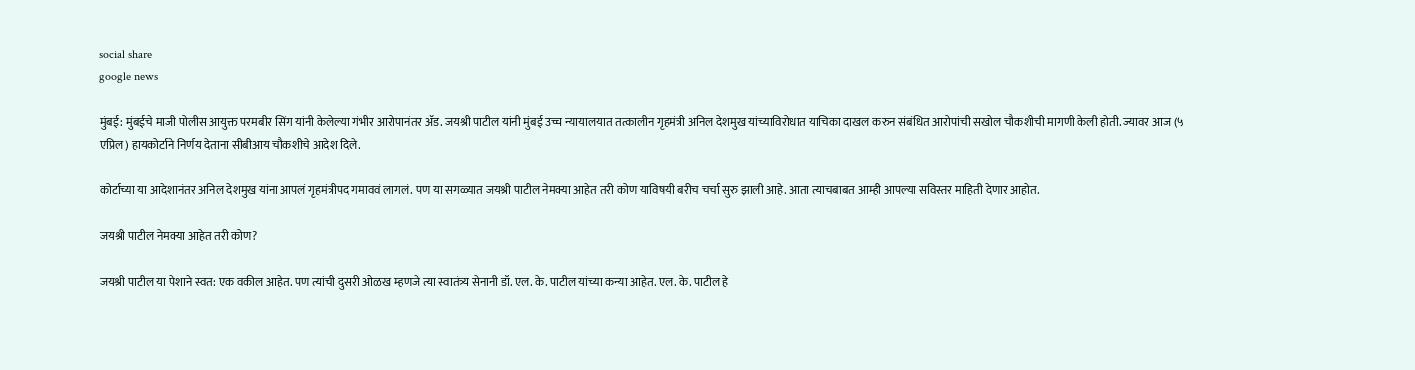social share
google news

मुंबई: मुंबईचे माजी पोलीस आयुक्त परमबीर सिंग यांनी केलेल्या गंभीर आरोपानंतर ॲड. जयश्री पाटील यांनी मुंबई उच्च न्यायालयात तत्कालीन गृहमंत्री अनिल देशमुख यांच्याविरोधात याचिका दाखल करुन संबंधित आरोपांची सखोल चौकशीची मागणी केली होती. ज्यावर आज (५ एप्रिल) हायकोर्टाने निर्णय देताना सीबीआय चौकशीचे आदेश दिले.

कोर्टाच्या या आदेशानंतर अनिल देशमुख यांना आपलं गृहमंत्रीपद गमाववं लागलं. पण या सगळ्यात जयश्री पाटील नेमक्या आहेत तरी कोण याविषयी बरीच चर्चा सुरु झाली आहे. आता त्याचबाबत आम्ही आपल्या सविस्तर माहिती देणार आहोत.

जयश्री पाटील नेमक्या आहेत तरी कोण?

जयश्री पाटील या पेशाने स्वत: एक वकील आहेत. पण त्यांची दुसरी ओळख म्हणजे त्या स्वातंत्र्य सेनानी डॉ. एल. के. पाटील यांच्या कन्या आहेत. एल. के. पाटील हे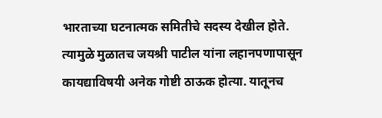भारताच्या घटनात्मक समितीचे सदस्य देखील होते. त्यामुळे मुळातच जयश्री पाटील यांना लहानपणापासून कायद्याविषयी अनेक गोष्टी ठाऊक होत्या. यातूनच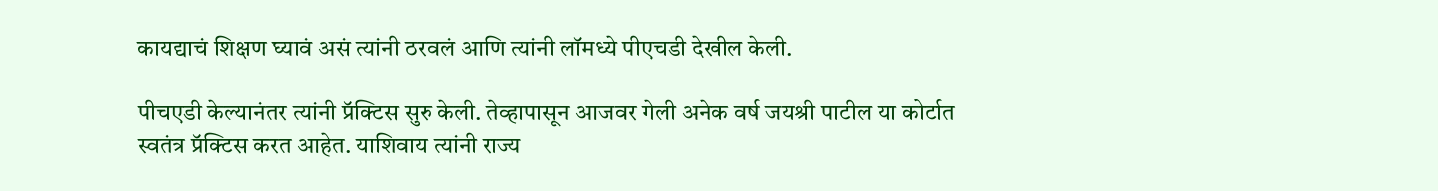कायद्याचं शिक्षण घ्यावं असं त्यांनी ठरवलं आणि त्यांनी लॉमध्ये पीएचडी देखील केली.

पीचएडी केल्यानंतर त्यांनी प्रॅक्टिस सुरु केली. तेव्हापासून आजवर गेली अनेक वर्ष जयश्री पाटील या कोर्टात स्वतंत्र प्रॅक्टिस करत आहेत. याशिवाय त्यांनी राज्य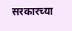सरकारच्या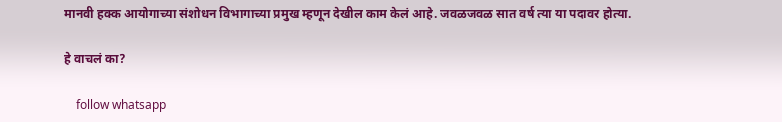मानवी हक्क आयोगाच्या संशोधन विभागाच्या प्रमुख म्हणून देखील काम केलं आहे. जवळजवळ सात वर्ष त्या या पदावर होत्या.

हे वाचलं का?

    follow whatsapp